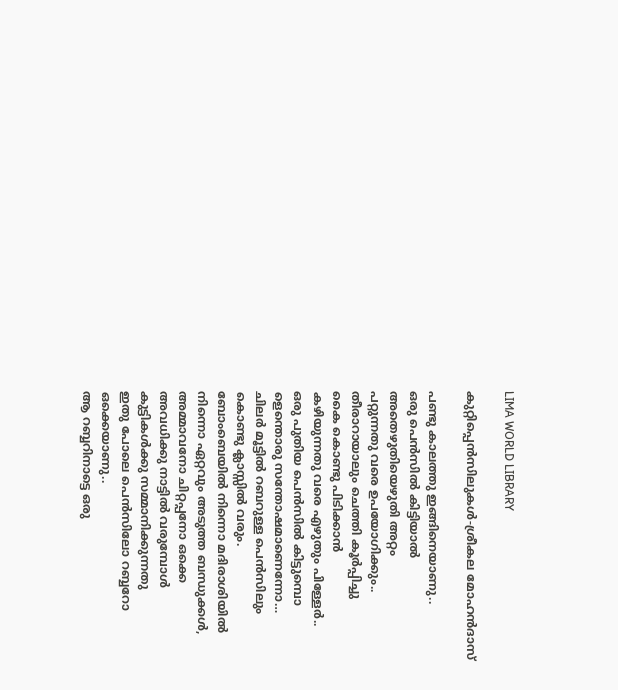LIMA WORLD LIBRARY

കുറ്റിപ്പെന്‍സിലുകള്‍-ശ്രീകല മോഹന്‍ദാസ്‌

പണ്ടു കാലത്തു ഇങ്ങിനെയാണു..
ഒരു പെന്‍സില്‍ കിട്ടിയാല്‍
അതെഴുതിയെഴുതി അറ്റം
പറ്റുന്നതു വരെ ഉപയോഗിക്കും..
തീരാറായാലും ചെത്തി കൂര്‍പ്പിച്ചു
കൈ കൊണ്ടു പിടിക്കാന്‍
കഴിയുന്നതു വരെ എഴുതും പിള്ളേര്‍..
ഒരു പുതിയ പെന്‍സില്‍ കിട്ടുമ്പൊ
ളെന്തൊരു സന്തോഷമാണെന്നോ…
ചിലര്‍ മൂട്ടില്‍ റബറുള്ള പെന്‍സിലും
കൊണ്ടു ക്ലാസ്സില്‍ വരും.
ബോംബെയില്‍ നിന്നൊ മദിരാശിയില്‍
നിന്നൊ ഏറ്റവും അടുത്ത ബന്ധുക്കള്‍,
അമ്മാവനോ ചിറ്റപ്പനോ ഒക്കെ
അവധിക്കു നാട്ടില്‍ വരുമ്പോള്‍
കുട്ടികള്‍ക്കു സമ്മാനിക്കുന്നതു
ഇതു പോലെ പെന്‍സിലോ റബ്ബറോ
ഒക്കെയാണു..
ആ റബ്ബറിനാട്ടെ ഒരു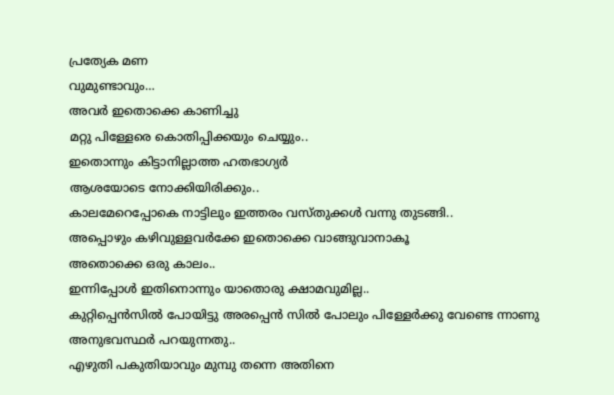പ്രത്യേക മണ
വുമുണ്ടാവും…
അവര്‍ ഇതൊക്കെ കാണിച്ചു
മറ്റു പിള്ളേരെ കൊതിപ്പിക്കയും ചെയ്യും..
ഇതൊന്നും കിട്ടാനില്ലാത്ത ഹതഭാഗ്യര്‍
ആശയോടെ നോക്കിയിരിക്കും..
കാലമേറെപ്പോകെ നാട്ടിലും ഇത്തരം വസ്തുക്കള്‍ വന്നു തുടങ്ങി..
അപ്പൊഴും കഴിവുള്ളവര്‍ക്കേ ഇതൊക്കെ വാങ്ങുവാനാകൂ
അതൊക്കെ ഒരു കാലം..
ഇന്നിപ്പോള്‍ ഇതിനൊന്നും യാതൊരു ക്ഷാമവുമില്ല..
കുറ്റിപ്പെന്‍സില്‍ പോയിട്ടു അരപ്പെന്‍ സില്‍ പോലും പിള്ളേര്‍ക്കു വേണ്ടെ ന്നാണു
അനുഭവസ്ഥര്‍ പറയുന്നതു..
എഴുതി പകുതിയാവും മുമ്പു തന്നെ അതിനെ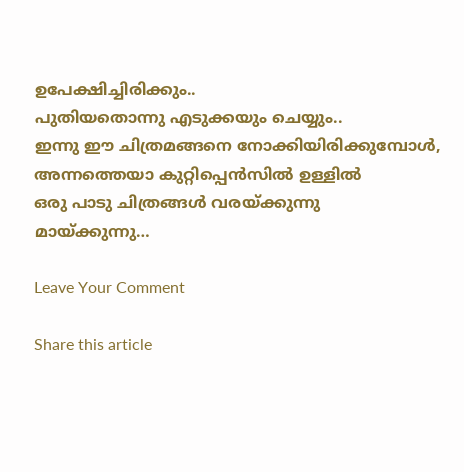ഉപേക്ഷിച്ചിരിക്കും..
പുതിയതൊന്നു എടുക്കയും ചെയ്യും..
ഇന്നു ഈ ചിത്രമങ്ങനെ നോക്കിയിരിക്കുമ്പോള്‍,
അന്നത്തെയാ കുറ്റിപ്പെന്‍സില്‍ ഉള്ളില്‍
ഒരു പാടു ചിത്രങ്ങള്‍ വരയ്ക്കുന്നു
മായ്ക്കുന്നു…

Leave Your Comment

Share this article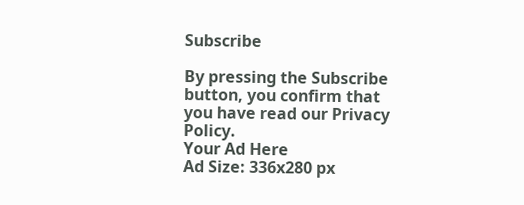Subscribe

By pressing the Subscribe button, you confirm that you have read our Privacy Policy.
Your Ad Here
Ad Size: 336x280 px